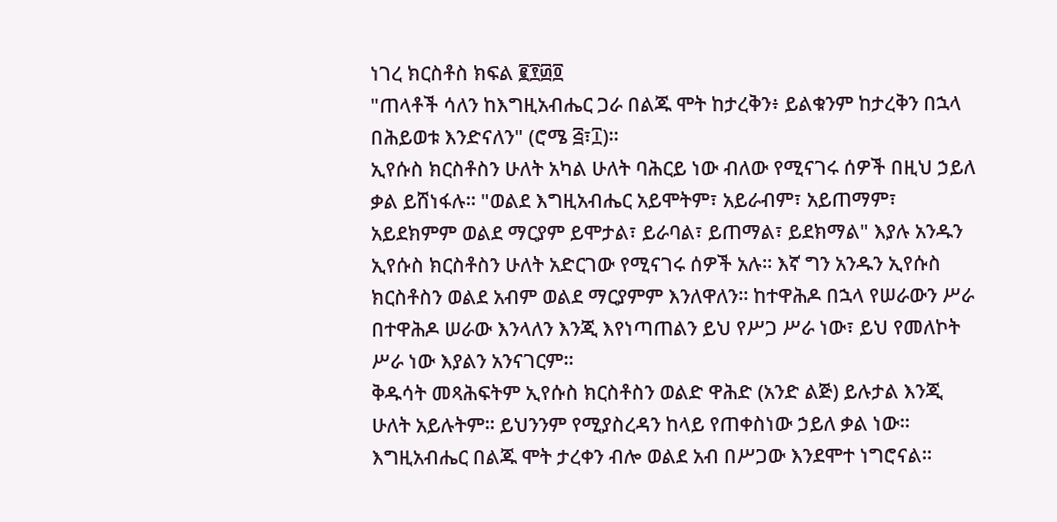ነገረ ክርስቶስ ክፍል ፪፻፴፬
"ጠላቶች ሳለን ከእግዚአብሔር ጋራ በልጁ ሞት ከታረቅን፥ ይልቁንም ከታረቅን በኋላ በሕይወቱ እንድናለን" (ሮሜ ፭፣፲)።
ኢየሱስ ክርስቶስን ሁለት አካል ሁለት ባሕርይ ነው ብለው የሚናገሩ ሰዎች በዚህ ኃይለ ቃል ይሸነፋሉ። "ወልደ እግዚአብሔር አይሞትም፣ አይራብም፣ አይጠማም፣ አይደክምም ወልደ ማርያም ይሞታል፣ ይራባል፣ ይጠማል፣ ይደክማል" እያሉ አንዱን ኢየሱስ ክርስቶስን ሁለት አድርገው የሚናገሩ ሰዎች አሉ። እኛ ግን አንዱን ኢየሱስ ክርስቶስን ወልደ አብም ወልደ ማርያምም እንለዋለን። ከተዋሕዶ በኋላ የሠራውን ሥራ በተዋሕዶ ሠራው እንላለን እንጂ እየነጣጠልን ይህ የሥጋ ሥራ ነው፣ ይህ የመለኮት ሥራ ነው እያልን አንናገርም።
ቅዱሳት መጻሕፍትም ኢየሱስ ክርስቶስን ወልድ ዋሕድ (አንድ ልጅ) ይሉታል እንጂ ሁለት አይሉትም። ይህንንም የሚያስረዳን ከላይ የጠቀስነው ኃይለ ቃል ነው። እግዚአብሔር በልጁ ሞት ታረቀን ብሎ ወልደ አብ በሥጋው እንደሞተ ነግሮናል።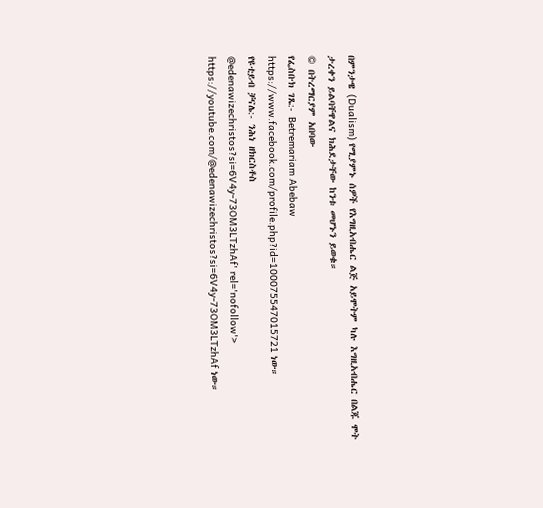በምንታዌ (Dualism) የሚያምኑ ሰዎች የእግዚአብሔር ልጅ አይሞትም ካሉ እግዚአብሔር በልጁ ሞት ታረቀን ይልባቸዋልና ክሕደታቸው ከንቱ መሆኑን ይወቁ።
© በትረማርያም አበባው
የፌስቡክ ገጼ:- Betremariam Abebaw
https://www.facebook.com/profile.php?id=100075547015721 ነው።
የዩቲይብ ቻናሌ:- ንሕነ ዘክርስቶስ
@edenawizechristos?si=6V4y-73OM3LTzhAf' rel='nofollow'>
https://youtube.com/@edenawizechristos?si=6V4y-73OM3LTzhAf ነው።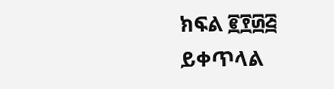ክፍል ፪፻፴፭ ይቀጥላል